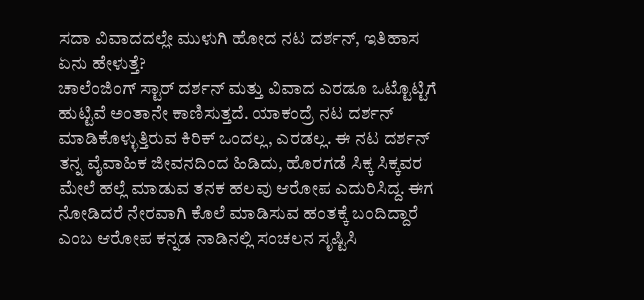ಸದಾ ವಿವಾದದಲ್ಲೇ ಮುಳುಗಿ ಹೋದ ನಟ ದರ್ಶನ್, ಇತಿಹಾಸ ಏನು ಹೇಳುತ್ತೆ?
ಚಾಲೆಂಜಿಂಗ್ ಸ್ಟಾರ್ ದರ್ಶನ್ ಮತ್ತು ವಿವಾದ ಎರಡೂ ಒಟ್ಟೊಟ್ಟಿಗೆ ಹುಟ್ಟಿವೆ ಅಂತಾನೇ ಕಾಣಿಸುತ್ತದೆ. ಯಾಕಂದ್ರೆ ನಟ ದರ್ಶನ್ ಮಾಡಿಕೊಳ್ಳುತ್ತಿರುವ ಕಿರಿಕ್ ಒಂದಲ್ಲ, ಎರಡಲ್ಲ. ಈ ನಟ ದರ್ಶನ್ ತನ್ನ ವೈವಾಹಿಕ ಜೀವನದಿಂದ ಹಿಡಿದು, ಹೊರಗಡೆ ಸಿಕ್ಕ ಸಿಕ್ಕವರ ಮೇಲೆ ಹಲ್ಲೆ ಮಾಡುವ ತನಕ ಹಲವು ಆರೋಪ ಎದುರಿಸಿದ್ದ. ಈಗ ನೋಡಿದರೆ ನೇರವಾಗಿ ಕೊಲೆ ಮಾಡಿಸುವ ಹಂತಕ್ಕೆ ಬಂದಿದ್ದಾರೆ ಎಂಬ ಆರೋಪ ಕನ್ನಡ ನಾಡಿನಲ್ಲಿ ಸಂಚಲನ ಸೃಷ್ಟಿಸಿ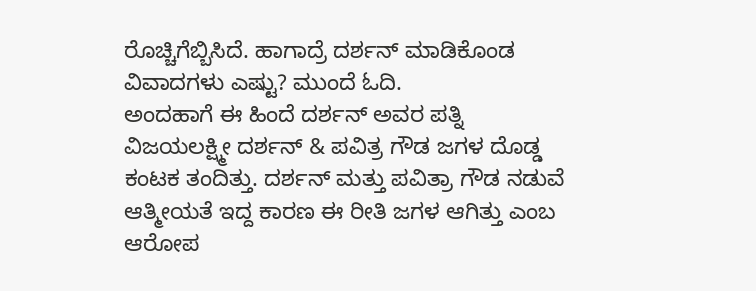ರೊಚ್ಚಿಗೆಬ್ಬಿಸಿದೆ. ಹಾಗಾದ್ರೆ ದರ್ಶನ್ ಮಾಡಿಕೊಂಡ ವಿವಾದಗಳು ಎಷ್ಟು? ಮುಂದೆ ಓದಿ.
ಅಂದಹಾಗೆ ಈ ಹಿಂದೆ ದರ್ಶನ್ ಅವರ ಪತ್ನಿ ವಿಜಯಲಕ್ಷ್ಮೀ ದರ್ಶನ್ & ಪವಿತ್ರ ಗೌಡ ಜಗಳ ದೊಡ್ಡ ಕಂಟಕ ತಂದಿತ್ತು. ದರ್ಶನ್ ಮತ್ತು ಪವಿತ್ರಾ ಗೌಡ ನಡುವೆ ಆತ್ಮೀಯತೆ ಇದ್ದ ಕಾರಣ ಈ ರೀತಿ ಜಗಳ ಆಗಿತ್ತು ಎಂಬ ಆರೋಪ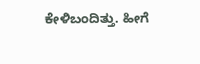ಕೇಳಿಬಂದಿತ್ತು. ಹೀಗೆ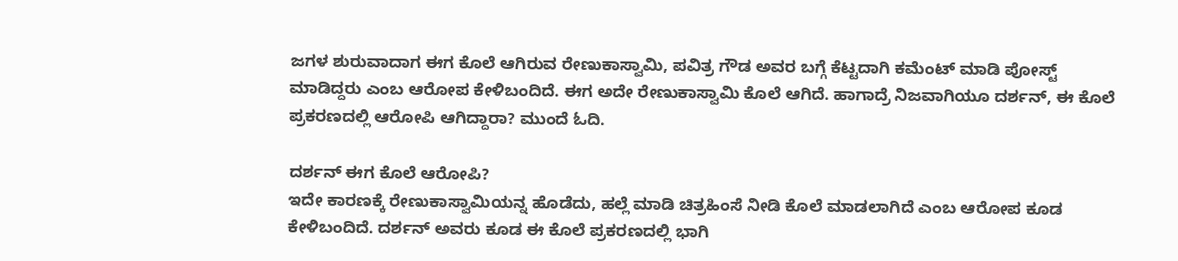ಜಗಳ ಶುರುವಾದಾಗ ಈಗ ಕೊಲೆ ಆಗಿರುವ ರೇಣುಕಾಸ್ವಾಮಿ, ಪವಿತ್ರ ಗೌಡ ಅವರ ಬಗ್ಗೆ ಕೆಟ್ಟದಾಗಿ ಕಮೆಂಟ್ ಮಾಡಿ ಪೋಸ್ಟ್ ಮಾಡಿದ್ದರು ಎಂಬ ಆರೋಪ ಕೇಳಿಬಂದಿದೆ. ಈಗ ಅದೇ ರೇಣುಕಾಸ್ವಾಮಿ ಕೊಲೆ ಆಗಿದೆ. ಹಾಗಾದ್ರೆ ನಿಜವಾಗಿಯೂ ದರ್ಶನ್, ಈ ಕೊಲೆ ಪ್ರಕರಣದಲ್ಲಿ ಆರೋಪಿ ಆಗಿದ್ದಾರಾ? ಮುಂದೆ ಓದಿ.

ದರ್ಶನ್ ಈಗ ಕೊಲೆ ಆರೋಪಿ?
ಇದೇ ಕಾರಣಕ್ಕೆ ರೇಣುಕಾಸ್ವಾಮಿಯನ್ನ ಹೊಡೆದು, ಹಲ್ಲೆ ಮಾಡಿ ಚಿತ್ರಹಿಂಸೆ ನೀಡಿ ಕೊಲೆ ಮಾಡಲಾಗಿದೆ ಎಂಬ ಆರೋಪ ಕೂಡ ಕೇಳಿಬಂದಿದೆ. ದರ್ಶನ್ ಅವರು ಕೂಡ ಈ ಕೊಲೆ ಪ್ರಕರಣದಲ್ಲಿ ಭಾಗಿ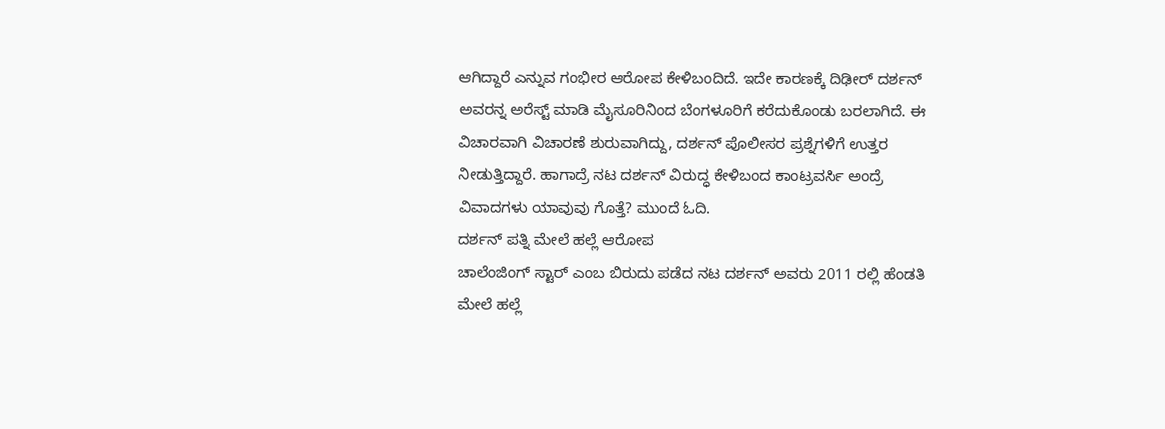ಆಗಿದ್ದಾರೆ ಎನ್ನುವ ಗಂಭೀರ ಆರೋಪ ಕೇಳಿಬಂದಿದೆ. ಇದೇ ಕಾರಣಕ್ಕೆ ದಿಢೀರ್ ದರ್ಶನ್ ಅವರನ್ನ ಅರೆಸ್ಟ್ ಮಾಡಿ ಮೈಸೂರಿನಿಂದ ಬೆಂಗಳೂರಿಗೆ ಕರೆದುಕೊಂಡು ಬರಲಾಗಿದೆ. ಈ ವಿಚಾರವಾಗಿ ವಿಚಾರಣೆ ಶುರುವಾಗಿದ್ದು, ದರ್ಶನ್ ಪೊಲೀಸರ ಪ್ರಶ್ನೆಗಳಿಗೆ ಉತ್ತರ ನೀಡುತ್ತಿದ್ದಾರೆ. ಹಾಗಾದ್ರೆ ನಟ ದರ್ಶನ್ ವಿರುದ್ಧ ಕೇಳಿಬಂದ ಕಾಂಟ್ರವರ್ಸಿ ಅಂದ್ರೆ ವಿವಾದಗಳು ಯಾವುವು ಗೊತ್ತೆ? ಮುಂದೆ ಓದಿ.
ದರ್ಶನ್ ಪತ್ನಿ ಮೇಲೆ ಹಲ್ಲೆ ಆರೋಪ
ಚಾಲೆಂಜಿಂಗ್ ಸ್ಟಾರ್ ಎಂಬ ಬಿರುದು ಪಡೆದ ನಟ ದರ್ಶನ್ ಅವರು 2011 ರಲ್ಲಿ ಹೆಂಡತಿ ಮೇಲೆ ಹಲ್ಲೆ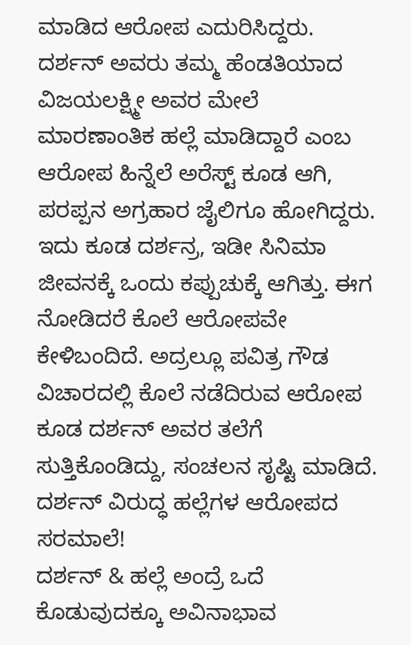ಮಾಡಿದ ಆರೋಪ ಎದುರಿಸಿದ್ದರು. ದರ್ಶನ್ ಅವರು ತಮ್ಮ ಹೆಂಡತಿಯಾದ ವಿಜಯಲಕ್ಷ್ಮೀ ಅವರ ಮೇಲೆ ಮಾರಣಾಂತಿಕ ಹಲ್ಲೆ ಮಾಡಿದ್ದಾರೆ ಎಂಬ ಆರೋಪ ಹಿನ್ನೆಲೆ ಅರೆಸ್ಟ್ ಕೂಡ ಆಗಿ, ಪರಪ್ಪನ ಅಗ್ರಹಾರ ಜೈಲಿಗೂ ಹೋಗಿದ್ದರು. ಇದು ಕೂಡ ದರ್ಶನ್ರ, ಇಡೀ ಸಿನಿಮಾ ಜೀವನಕ್ಕೆ ಒಂದು ಕಪ್ಪುಚುಕ್ಕೆ ಆಗಿತ್ತು. ಈಗ ನೋಡಿದರೆ ಕೊಲೆ ಆರೋಪವೇ ಕೇಳಿಬಂದಿದೆ. ಅದ್ರಲ್ಲೂ ಪವಿತ್ರ ಗೌಡ ವಿಚಾರದಲ್ಲಿ ಕೊಲೆ ನಡೆದಿರುವ ಆರೋಪ ಕೂಡ ದರ್ಶನ್ ಅವರ ತಲೆಗೆ ಸುತ್ತಿಕೊಂಡಿದ್ದು, ಸಂಚಲನ ಸೃಷ್ಟಿ ಮಾಡಿದೆ.
ದರ್ಶನ್ ವಿರುದ್ಧ ಹಲ್ಲೆಗಳ ಆರೋಪದ ಸರಮಾಲೆ!
ದರ್ಶನ್ & ಹಲ್ಲೆ ಅಂದ್ರೆ ಒದೆ ಕೊಡುವುದಕ್ಕೂ ಅವಿನಾಭಾವ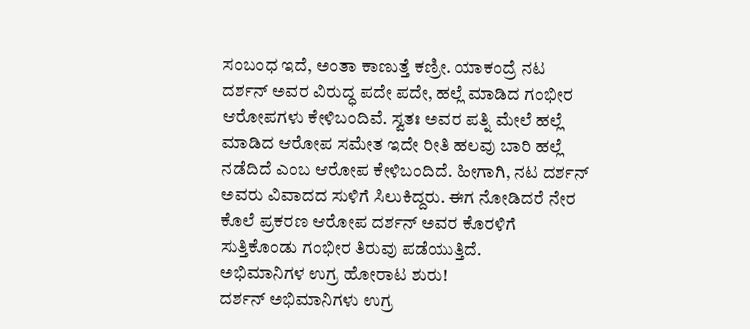ಸಂಬಂಧ ಇದೆ, ಅಂತಾ ಕಾಣುತ್ತೆ ಕಣ್ರೀ. ಯಾಕಂದ್ರೆ ನಟ ದರ್ಶನ್ ಅವರ ವಿರುದ್ಧ ಪದೇ ಪದೇ, ಹಲ್ಲೆ ಮಾಡಿದ ಗಂಭೀರ ಆರೋಪಗಳು ಕೇಳಿಬಂದಿವೆ. ಸ್ವತಃ ಅವರ ಪತ್ನಿ ಮೇಲೆ ಹಲ್ಲೆ ಮಾಡಿದ ಆರೋಪ ಸಮೇತ ಇದೇ ರೀತಿ ಹಲವು ಬಾರಿ ಹಲ್ಲೆ ನಡೆದಿದೆ ಎಂಬ ಆರೋಪ ಕೇಳಿಬಂದಿದೆ. ಹೀಗಾಗಿ, ನಟ ದರ್ಶನ್ ಅವರು ವಿವಾದದ ಸುಳಿಗೆ ಸಿಲುಕಿದ್ದರು. ಈಗ ನೋಡಿದರೆ ನೇರ ಕೊಲೆ ಪ್ರಕರಣ ಆರೋಪ ದರ್ಶನ್ ಅವರ ಕೊರಳಿಗೆ ಸುತ್ತಿಕೊಂಡು ಗಂಭೀರ ತಿರುವು ಪಡೆಯುತ್ತಿದೆ.
ಅಭಿಮಾನಿಗಳ ಉಗ್ರ ಹೋರಾಟ ಶುರು!
ದರ್ಶನ್ ಅಭಿಮಾನಿಗಳು ಉಗ್ರ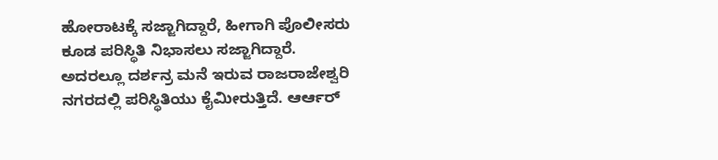ಹೋರಾಟಕ್ಕೆ ಸಜ್ಜಾಗಿದ್ದಾರೆ, ಹೀಗಾಗಿ ಪೊಲೀಸರು ಕೂಡ ಪರಿಸ್ಥಿತಿ ನಿಭಾಸಲು ಸಜ್ಜಾಗಿದ್ದಾರೆ. ಅದರಲ್ಲೂ ದರ್ಶನ್ರ ಮನೆ ಇರುವ ರಾಜರಾಜೇಶ್ವರಿ ನಗರದಲ್ಲಿ ಪರಿಸ್ಥಿತಿಯು ಕೈಮೀರುತ್ತಿದೆ. ಆರ್ಆರ್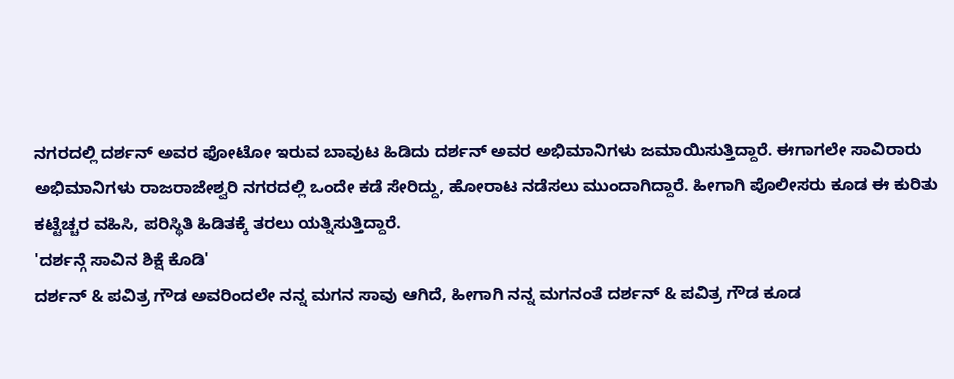ನಗರದಲ್ಲಿ ದರ್ಶನ್ ಅವರ ಫೋಟೋ ಇರುವ ಬಾವುಟ ಹಿಡಿದು ದರ್ಶನ್ ಅವರ ಅಭಿಮಾನಿಗಳು ಜಮಾಯಿಸುತ್ತಿದ್ದಾರೆ. ಈಗಾಗಲೇ ಸಾವಿರಾರು ಅಭಿಮಾನಿಗಳು ರಾಜರಾಜೇಶ್ವರಿ ನಗರದಲ್ಲಿ ಒಂದೇ ಕಡೆ ಸೇರಿದ್ದು, ಹೋರಾಟ ನಡೆಸಲು ಮುಂದಾಗಿದ್ದಾರೆ. ಹೀಗಾಗಿ ಪೊಲೀಸರು ಕೂಡ ಈ ಕುರಿತು ಕಟ್ಟೆಚ್ಚರ ವಹಿಸಿ, ಪರಿಸ್ಥಿತಿ ಹಿಡಿತಕ್ಕೆ ತರಲು ಯತ್ನಿಸುತ್ತಿದ್ದಾರೆ.
'ದರ್ಶನ್ಗೆ ಸಾವಿನ ಶಿಕ್ಷೆ ಕೊಡಿ'
ದರ್ಶನ್ & ಪವಿತ್ರ ಗೌಡ ಅವರಿಂದಲೇ ನನ್ನ ಮಗನ ಸಾವು ಆಗಿದೆ, ಹೀಗಾಗಿ ನನ್ನ ಮಗನಂತೆ ದರ್ಶನ್ & ಪವಿತ್ರ ಗೌಡ ಕೂಡ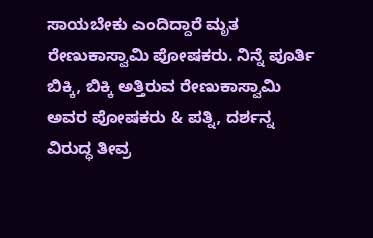ಸಾಯಬೇಕು ಎಂದಿದ್ದಾರೆ ಮೃತ ರೇಣುಕಾಸ್ವಾಮಿ ಪೋಷಕರು. ನಿನ್ನೆ ಪೂರ್ತಿ ಬಿಕ್ಕಿ, ಬಿಕ್ಕಿ ಅತ್ತಿರುವ ರೇಣುಕಾಸ್ವಾಮಿ ಅವರ ಪೋಷಕರು & ಪತ್ನಿ, ದರ್ಶನ್ನ ವಿರುದ್ಧ ತೀವ್ರ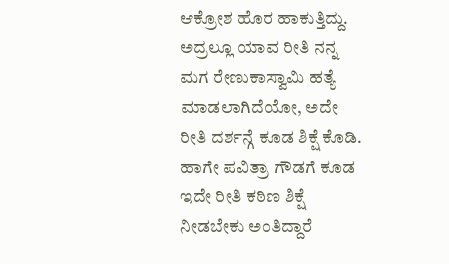ಆಕ್ರೋಶ ಹೊರ ಹಾಕುತ್ತಿದ್ದು. ಅದ್ರಲ್ಲೂ ಯಾವ ರೀತಿ ನನ್ನ ಮಗ ರೇಣುಕಾಸ್ವಾಮಿ ಹತ್ಯೆ ಮಾಡಲಾಗಿದೆಯೋ, ಅದೇ ರೀತಿ ದರ್ಶನ್ಗೆ ಕೂಡ ಶಿಕ್ಷೆ ಕೊಡಿ. ಹಾಗೇ ಪವಿತ್ರಾ ಗೌಡಗೆ ಕೂಡ ಇದೇ ರೀತಿ ಕಠಿಣ ಶಿಕ್ಷೆ ನೀಡಬೇಕು ಅಂತಿದ್ದಾರೆ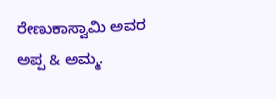ರೇಣುಕಾಸ್ವಾಮಿ ಅವರ ಅಪ್ಪ & ಅಮ್ಮ.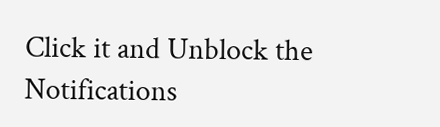Click it and Unblock the Notifications